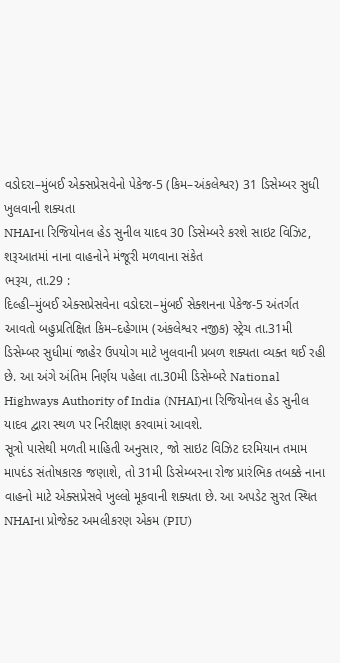વડોદરા–મુંબઈ એક્સપ્રેસવેનો પેકેજ-5 (કિમ–અંકલેશ્વર) 31 ડિસેમ્બર સુધી ખુલવાની શક્યતા
NHAIના રિજિયોનલ હેડ સુનીલ યાદવ 30 ડિસેમ્બરે કરશે સાઇટ વિઝિટ, શરૂઆતમાં નાના વાહનોને મંજૂરી મળવાના સંકેત
ભરૂચ, તા.29 :
દિલ્હી–મુંબઈ એક્સપ્રેસવેના વડોદરા–મુંબઈ સેક્શનના પેકેજ-5 અંતર્ગત આવતો બહુપ્રતિક્ષિત કિમ–દહેગામ (અંકલેશ્વર નજીક) સ્ટ્રેચ તા.31મી ડિસેમ્બર સુધીમાં જાહેર ઉપયોગ માટે ખુલવાની પ્રબળ શક્યતા વ્યક્ત થઈ રહી છે. આ અંગે અંતિમ નિર્ણય પહેલા તા.30મી ડિસેમ્બરે National Highways Authority of India (NHAI)ના રિજિયોનલ હેડ સુનીલ યાદવ દ્વારા સ્થળ પર નિરીક્ષણ કરવામાં આવશે.
સૂત્રો પાસેથી મળતી માહિતી અનુસાર, જો સાઇટ વિઝિટ દરમિયાન તમામ માપદંડ સંતોષકારક જણાશે, તો 31મી ડિસેમ્બરના રોજ પ્રારંભિક તબક્કે નાના વાહનો માટે એક્સપ્રેસવે ખુલ્લો મૂકવાની શક્યતા છે. આ અપડેટ સુરત સ્થિત NHAIના પ્રોજેક્ટ અમલીકરણ એકમ (PIU)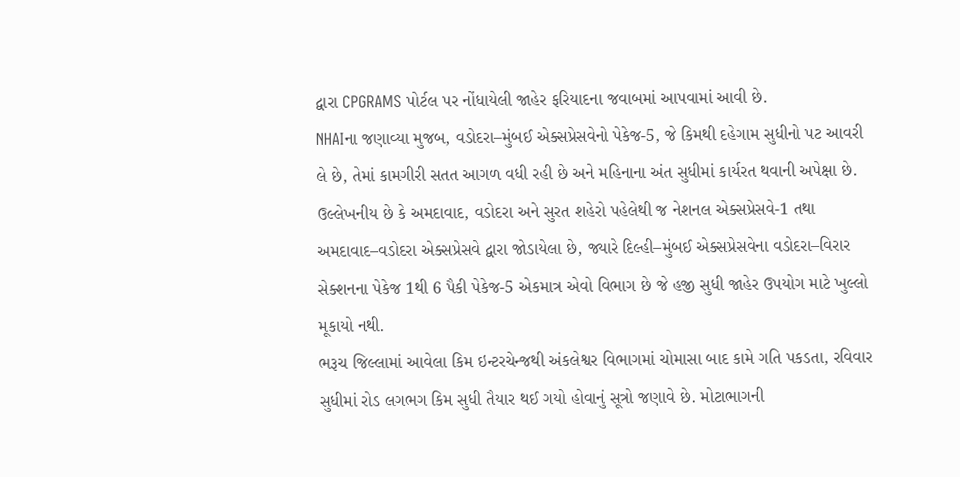દ્વારા CPGRAMS પોર્ટલ પર નોંધાયેલી જાહેર ફરિયાદના જવાબમાં આપવામાં આવી છે.
NHAIના જણાવ્યા મુજબ, વડોદરા–મુંબઈ એક્સપ્રેસવેનો પેકેજ-5, જે કિમથી દહેગામ સુધીનો પટ આવરી લે છે, તેમાં કામગીરી સતત આગળ વધી રહી છે અને મહિનાના અંત સુધીમાં કાર્યરત થવાની અપેક્ષા છે. ઉલ્લેખનીય છે કે અમદાવાદ, વડોદરા અને સુરત શહેરો પહેલેથી જ નેશનલ એક્સપ્રેસવે-1 તથા અમદાવાદ–વડોદરા એક્સપ્રેસવે દ્વારા જોડાયેલા છે, જ્યારે દિલ્હી–મુંબઈ એક્સપ્રેસવેના વડોદરા–વિરાર સેક્શનના પેકેજ 1થી 6 પૈકી પેકેજ-5 એકમાત્ર એવો વિભાગ છે જે હજી સુધી જાહેર ઉપયોગ માટે ખુલ્લો મૂકાયો નથી.
ભરૂચ જિલ્લામાં આવેલા કિમ ઇન્ટરચેન્જથી અંકલેશ્વર વિભાગમાં ચોમાસા બાદ કામે ગતિ પકડતા, રવિવાર સુધીમાં રોડ લગભગ કિમ સુધી તૈયાર થઈ ગયો હોવાનું સૂત્રો જણાવે છે. મોટાભાગની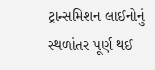ટ્રાન્સમિશન લાઈનોનું સ્થળાંતર પૂર્ણ થઈ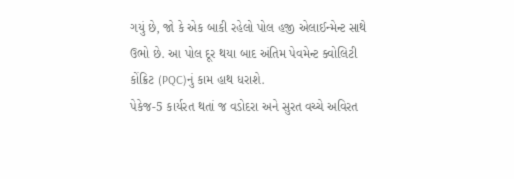ગયું છે, જો કે એક બાકી રહેલો પોલ હજી એલાઈન્મેન્ટ સાથે ઉભો છે. આ પોલ દૂર થયા બાદ અંતિમ પેવમેન્ટ ક્વોલિટી કોંક્રિટ (PQC)નું કામ હાથ ધરાશે.
પેકેજ-5 કાર્યરત થતાં જ વડોદરા અને સુરત વચ્ચે અવિરત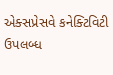એક્સપ્રેસવે કનેક્ટિવિટી ઉપલબ્ધ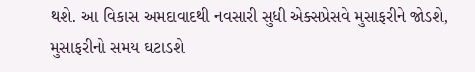થશે. આ વિકાસ અમદાવાદથી નવસારી સુધી એક્સપ્રેસવે મુસાફરીને જોડશે, મુસાફરીનો સમય ઘટાડશે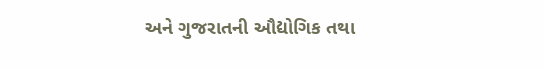અને ગુજરાતની ઔદ્યોગિક તથા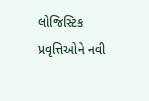લોજિસ્ટિક પ્રવૃત્તિઓને નવી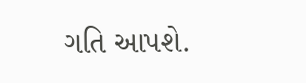ગતિ આપશે.